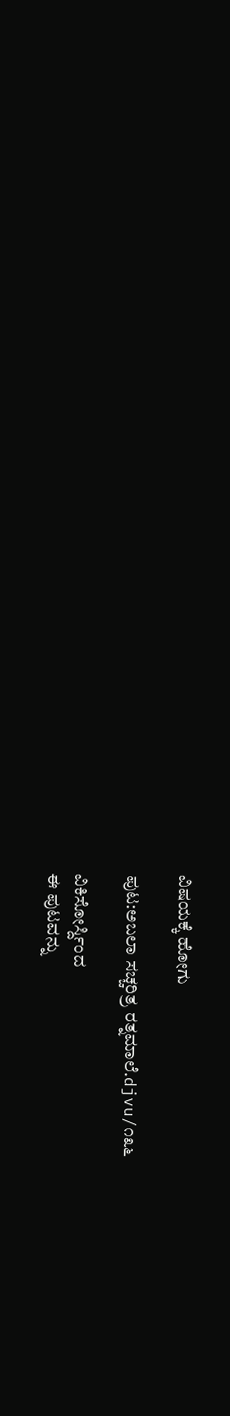ವಿಷಯಕ್ಕೆ ಹೋಗು

ಪುಟ:ಅಬಲಾ ಸಚ್ಚರಿತ್ರ ರತ್ನಮಾಲೆ.djvu/೧೩೬

ವಿಕಿಸೋರ್ಸ್ದಿಂದ
ಈ ಪುಟವನ್ನು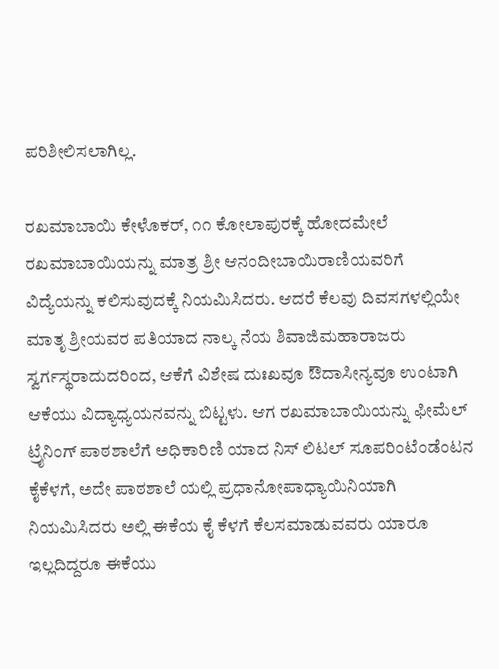ಪರಿಶೀಲಿಸಲಾಗಿಲ್ಲ.

ರಖಮಾಬಾಯಿ ಕೇಳೊಕರ್, ೧೧ ಕೋಲಾಪುರಕ್ಕೆ ಹೋದಮೇಲೆ ರಖಮಾಬಾಯಿಯನ್ನು ಮಾತ್ರ ಶ್ರೀ ಆನಂದೀಬಾಯಿರಾಣಿಯವರಿಗೆ ವಿದ್ಯೆಯನ್ನು ಕಲಿಸುವುದಕ್ಕೆ ನಿಯಮಿಸಿದರು. ಆದರೆ ಕೆಲವು ದಿವಸಗಳಲ್ಲಿಯೇ ಮಾತೃ ಶ್ರೀಯವರ ಪತಿಯಾದ ನಾಲ್ಕ ನೆಯ ಶಿವಾಜಿಮಹಾರಾಜರು ಸ್ವರ್ಗಸ್ಥರಾದುದರಿಂದ, ಆಕೆಗೆ ವಿಶೇಷ ದುಃಖವೂ ಔದಾಸೀನ್ಯವೂ ಉಂಟಾಗಿ ಆಕೆಯು ವಿದ್ಯಾಧ್ಯಯನವನ್ನು ಬಿಟ್ಟಳು. ಆಗ ರಖಮಾಬಾಯಿಯನ್ನು ಫೀಮೆಲ್ ಟ್ರೈನಿಂಗ್ ಪಾಠಶಾಲೆಗೆ ಅಧಿಕಾರಿಣಿ ಯಾದ ನಿಸ್‌ ಲಿಟಲ್‌ ಸೂಪರಿಂಟೆಂಡೆಂಟನ ಕೈಕೆಳಗೆ, ಅದೇ ಪಾಠಶಾಲೆ ಯಲ್ಲಿ ಪ್ರಧಾನೋಪಾಧ್ಯಾಯಿನಿಯಾಗಿ ನಿಯಮಿಸಿದರು ಅಲ್ಲಿ ಈಕೆಯ ಕೈ ಕೆಳಗೆ ಕೆಲಸಮಾಡುವವರು ಯಾರೂ ಇಲ್ಲದಿದ್ದರೂ ಈಕೆಯು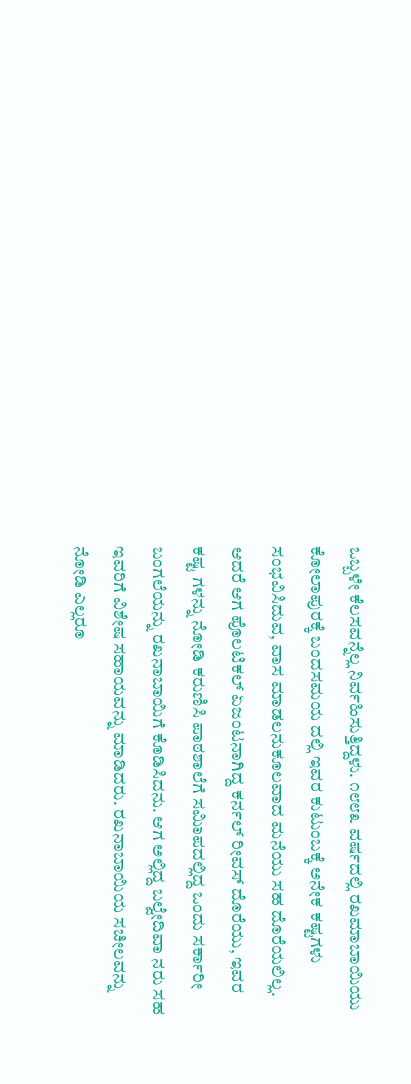ಒಬ್ಬಳೇ ಕೆಲಸವನ್ನೆಲ್ಲ ನಿರ್ವಹಿಸುತ್ತಿದ್ದಳು. ೧೮೮೩ ವರ್ಷದಲ್ಲಿ ರಖಮಾಬಾಯಿಯು ಕೋಲಾಪುರಕ್ಕೆ ಬಂದಸಮಯ ದಲ್ಲಿ ಇವರ ಕುಟುಂಬಕ್ಕೆ ಅನೇಕ ಕಷ್ಟಗಳು ಸಂಭವಿಸಿದುವ, ವಾಸ ಮಾಡಲನುಕೂಲವಾದ ಮನೆಯು ಸಹ ದೊರೆಯಲಿಲ್ಲ. ಆದರೆ ಆಗ ಪೊಲಟಿಕಲ್ ಏಜಂಟನಾಗಿದ್ದ ಕರ್ನಲ್ ರೀವಸ್ ದೊರೆಯು, ಇವರ ಕಷ್ಟ ಗಳನ್ನು ನೋಡಿ ಕರುಣಿಸಿ ಪಾಠಶಾಲೆಗೆ ಸಮಿಾಪದಲ್ಲಿದ್ದ ಒಂದು ಸರ್ಕಾರೀ ಬಂಗಲೆಯನ್ನು ರಖನಾಬಾಯಿಗೆ ಕೊಡಿಸಿದನು. ಆಗ ಅಲ್ಲಿದ್ದ ಬಲ್ವೇದಿವಾ ನರು ಸಹ ಇವರಿಗೆ ವಿಶೇಷ ಸಹಾಯವನ್ನು ಮಾಡಿದರು. ರಖನಾಬಾಯಿಯ ಸಚೀಲವನ್ನು ನೋಡಿ ಎಲ್ಲರೂ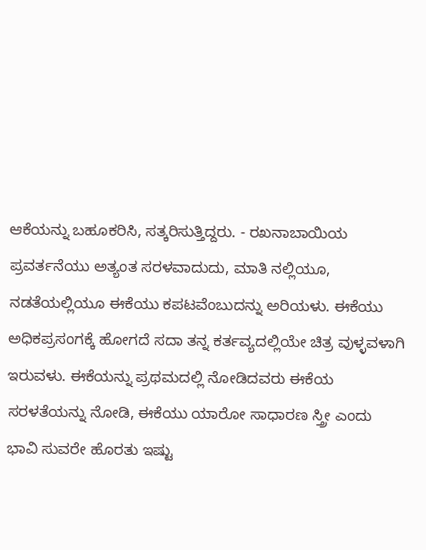ಆಕೆಯನ್ನು ಬಹೂಕರಿಸಿ, ಸತ್ಕರಿಸುತ್ತಿದ್ದರು. - ರಖನಾಬಾಯಿಯ ಪ್ರವರ್ತನೆಯು ಅತ್ಯಂತ ಸರಳವಾದುದು, ಮಾತಿ ನಲ್ಲಿಯೂ, ನಡತೆಯಲ್ಲಿಯೂ ಈಕೆಯು ಕಪಟವೆಂಬುದನ್ನು ಅರಿಯಳು. ಈಕೆಯು ಅಧಿಕಪ್ರಸಂಗಕ್ಕೆ ಹೋಗದೆ ಸದಾ ತನ್ನ ಕರ್ತವ್ಯದಲ್ಲಿಯೇ ಚಿತ್ರ ವುಳ್ಳವಳಾಗಿ ಇರುವಳು. ಈಕೆಯನ್ನು ಪ್ರಥಮದಲ್ಲಿ ನೋಡಿದವರು ಈಕೆಯ ಸರಳತೆಯನ್ನು ನೋಡಿ, ಈಕೆಯು ಯಾರೋ ಸಾಧಾರಣ ಸ್ತ್ರೀ ಎಂದು ಭಾವಿ ಸುವರೇ ಹೊರತು ಇಷ್ಟು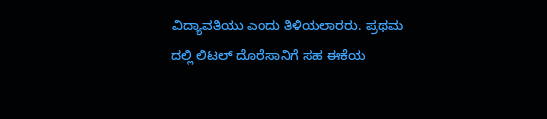ವಿದ್ಯಾವತಿಯು ಎಂದು ತಿಳಿಯಲಾರರು. ಪ್ರಥಮ ದಲ್ಲಿ ಲಿಟಲ್ ದೊರೆಸಾನಿಗೆ ಸಹ ಈಕೆಯ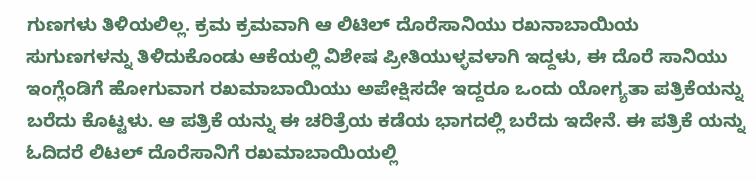ಗುಣಗಳು ತಿಳಿಯಲಿಲ್ಲ. ಕ್ರಮ ಕ್ರಮವಾಗಿ ಆ ಲಿಟಿಲ್ ದೊರೆಸಾನಿಯು ರಖನಾಬಾಯಿಯ ಸುಗುಣಗಳನ್ನು ತಿಳಿದುಕೊಂಡು ಆಕೆಯಲ್ಲಿ ವಿಶೇಷ ಪ್ರೀತಿಯುಳ್ಳವಳಾಗಿ ಇದ್ದಳು, ಈ ದೊರೆ ಸಾನಿಯು ಇಂಗ್ಲೆಂಡಿಗೆ ಹೋಗುವಾಗ ರಖಮಾಬಾಯಿಯು ಅಪೇಕ್ಷಿಸದೇ ಇದ್ದರೂ ಒಂದು ಯೋಗ್ಯತಾ ಪತ್ರಿಕೆಯನ್ನು ಬರೆದು ಕೊಟ್ಟಳು. ಆ ಪತ್ರಿಕೆ ಯನ್ನು ಈ ಚರಿತ್ರೆಯ ಕಡೆಯ ಭಾಗದಲ್ಲಿ ಬರೆದು ಇದೇನೆ. ಈ ಪತ್ರಿಕೆ ಯನ್ನು ಓದಿದರೆ ಲಿಟಲ್ ದೊರೆಸಾನಿಗೆ ರಖಮಾಬಾಯಿಯಲ್ಲಿ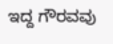ಇದ್ದ ಗೌರವವು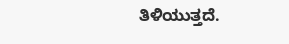ತಿಳಿಯುತ್ತದೆ.